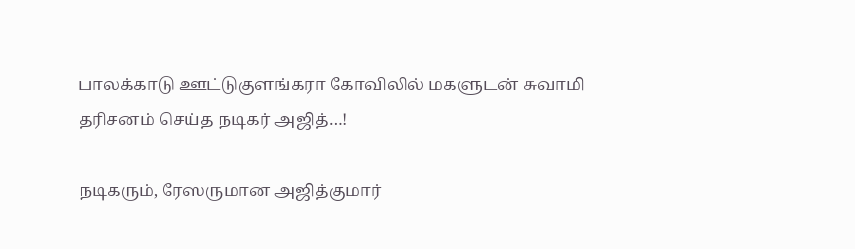பாலக்காடு ஊட்டுகுளங்கரா கோவிலில் மகளுடன் சுவாமி தரிசனம் செய்த நடிகர் அஜித்…!

நடிகரும், ரேஸருமான அஜித்குமார்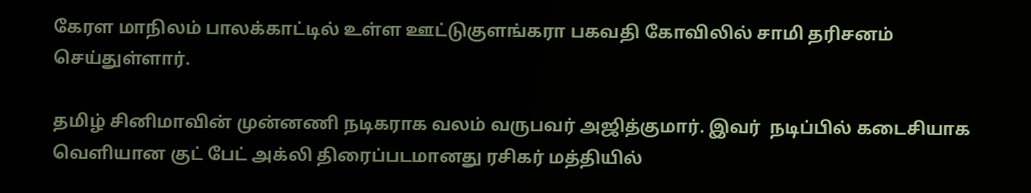கேரள மாநிலம் பாலக்காட்டில் உள்ள ஊட்டுகுளங்கரா பகவதி கோவிலில் சாமி தரிசனம் செய்துள்ளார்.

தமிழ் சினிமாவின் முன்னணி நடிகராக வலம் வருபவர் அஜித்குமார். இவர்  நடிப்பில் கடைசியாக வெளியான குட் பேட் அக்லி திரைப்படமானது ரசிகர் மத்தியில்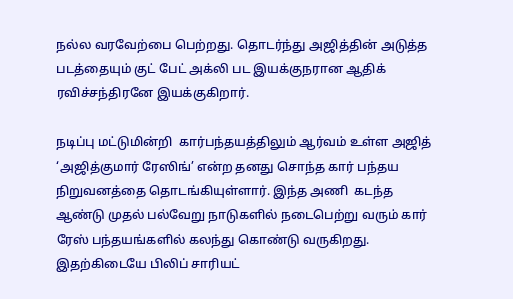நல்ல வரவேற்பை பெற்றது. தொடர்ந்து அஜித்தின் அடுத்த படத்தையும் குட் பேட் அக்லி பட இயக்குநரான ஆதிக் ரவிச்சந்திரனே இயக்குகிறார்.

நடிப்பு மட்டுமின்றி  கார்பந்தயத்திலும் ஆர்வம் உள்ள அஜித்  ‘அஜித்குமார் ரேஸிங்’ என்ற தனது சொந்த கார் பந்தய நிறுவனத்தை தொடங்கியுள்ளார். இந்த அணி  கடந்த ஆண்டு முதல் பல்வேறு நாடுகளில் நடைபெற்று வரும் கார் ரேஸ் பந்தயங்களில் கலந்து கொண்டு வருகிறது.  இதற்கிடையே பிலிப் சாரியட்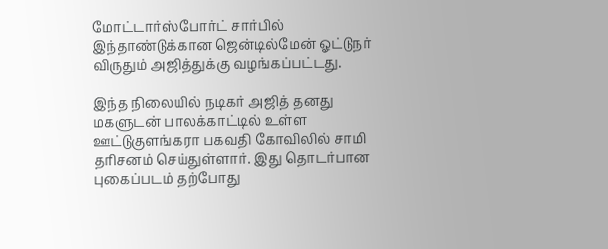மோட்டார்ஸ்போர்ட் சார்பில் இந்தாண்டுக்கான ஜென்டில்மேன் ஓட்டுநர் விருதும் அஜித்துக்கு வழங்கப்பட்டது.

இந்த நிலையில் நடிகர் அஜித் தனது மகளுடன் பாலக்காட்டில் உள்ள ஊட்டுகுளங்கரா பகவதி கோவிலில் சாமி தரிசனம் செய்துள்ளார். இது தொடர்பான புகைப்படம் தற்போது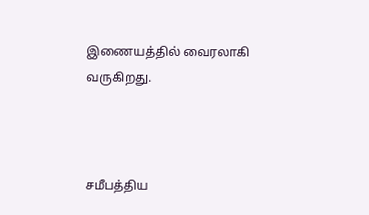இணையத்தில் வைரலாகி வருகிறது.



சமீபத்திய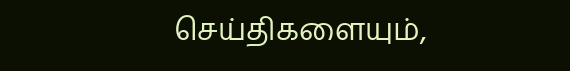செய்திகளையும்,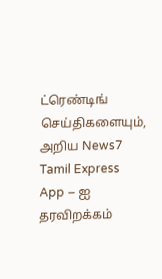ட்ரெண்டிங் செய்திகளையும், அறிய News7 Tamil Express App – ஐ தரவிறக்கம்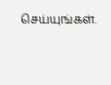செய்யுங்கள்.